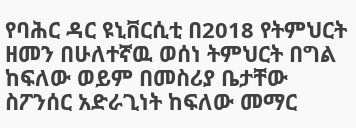የባሕር ዳር ዩኒቨርሲቲ በ2018 የትምህርት ዘመን በሁለተኛዉ ወሰነ ትምህርት በግል ከፍለው ወይም በመስሪያ ቤታቸው ስፖንሰር አድራጊነት ከፍለው መማር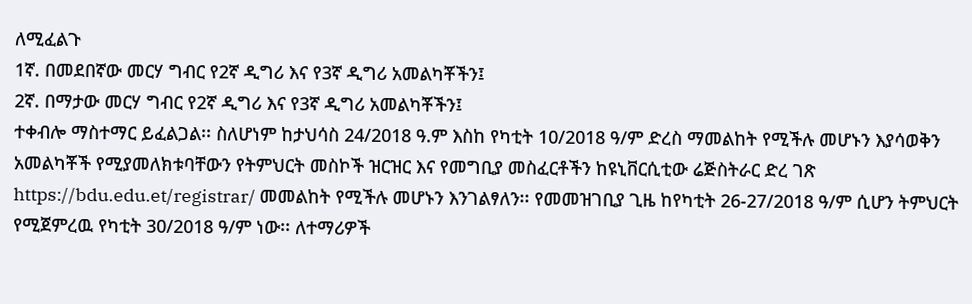ለሚፈልጉ
1ኛ. በመደበኛው መርሃ ግብር የ2ኛ ዲግሪ እና የ3ኛ ዲግሪ አመልካቾችን፤
2ኛ. በማታው መርሃ ግብር የ2ኛ ዲግሪ እና የ3ኛ ዲግሪ አመልካቾችን፤
ተቀብሎ ማስተማር ይፈልጋል፡፡ ስለሆነም ከታህሳስ 24/2018 ዓ.ም እስከ የካቲት 10/2018 ዓ/ም ድረስ ማመልከት የሚችሉ መሆኑን እያሳወቅን አመልካቾች የሚያመለክቱባቸውን የትምህርት መስኮች ዝርዝር እና የመግቢያ መስፈርቶችን ከዩኒቨርሲቲው ሬጅስትራር ድረ ገጽ https://bdu.edu.et/registrar/ መመልከት የሚችሉ መሆኑን እንገልፃለን፡፡ የመመዝገቢያ ጊዜ ከየካቲት 26-27/2018 ዓ/ም ሲሆን ትምህርት የሚጀምረዉ የካቲት 30/2018 ዓ/ም ነው፡፡ ለተማሪዎች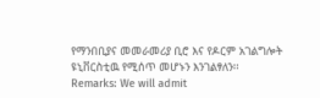የማንበቢያና መመራመሪያ ቢሮ እና የዶርም አገልግሎት ዩኒቨርስቲዉ የሚሰጥ መሆኑን እንገልፃለን፡፡
Remarks: We will admit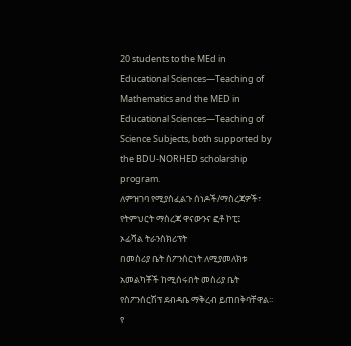20 students to the MEd in Educational Sciences—Teaching of Mathematics and the MED in Educational Sciences—Teaching of Science Subjects, both supported by the BDU-NORHED scholarship program.
ለምዝገባ የሚያስፈልጉ ሰነዶች/ማስረጃዎች፣
የትምህርት ማስረጃ ዋናውንና ፎቶ ኮፒ፤
ኦፊሻል ትራንስክሪፕት
በመስሪያ ቤት ስፖንሰርነት ለሚያመለክቱ አመልካቾች ከሚሰሩበት መስሪያ ቤት የስፖንሰርሽፕ ደብዳቤ ማቅረብ ይጠበቅባቸዋል፡፡
የ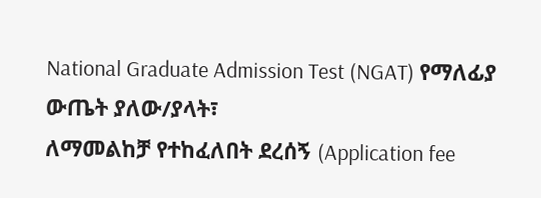National Graduate Admission Test (NGAT) የማለፊያ ውጤት ያለው/ያላት፣
ለማመልከቻ የተከፈለበት ደረሰኝ (Application fee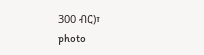300 ብር)፣
photo